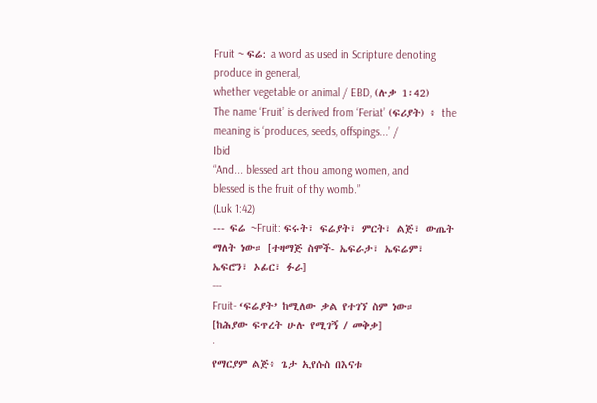Fruit ~ ፍሬ: a word as used in Scripture denoting produce in general,
whether vegetable or animal / EBD, (ሉቃ 1፡42)
The name ‘Fruit’ is derived from ‘Feriat’ (ፍሪያት) ፥ the meaning is ‘produces, seeds, offspings...’ /
Ibid
“And... blessed art thou among women, and
blessed is the fruit of thy womb.”
(Luk 1:42)
--- ፍሬ ~Fruit: ፍሩት፣ ፍሬያት፣ ምርት፣ ልጅ፣ ውጤት ማለት ነው። [ተዛማጅ ስሞች- ኤፍራታ፣ ኤፍሬም፣ ኤፍሮን፣ ኦፊር፣ ፉራ]
---
Fruit- ‘ፍሬያት’ ከሚለው ቃል የተገኘ ስም ነው።
[ከሕያው ፍጥረት ሁሉ የሚገኝ / መቅቃ]
·
የማርያም ልጅ፥ ጌታ ኢየሱስ በእናቱ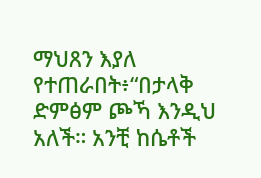ማህጸን እያለ የተጠራበት፥“በታላቅ ድምፅም ጮኻ እንዲህ አለች። አንቺ ከሴቶች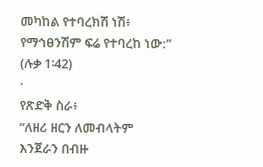መካከል የተባረክሽ ነሽ፥ የማኅፀንሽም ፍሬ የተባረከ ነው:” (ሉቃ 1፡42)
·
የጽድቅ ስራ፥
“ለዘሪ ዘርን ለመብላትም
እንጀራን በብዙ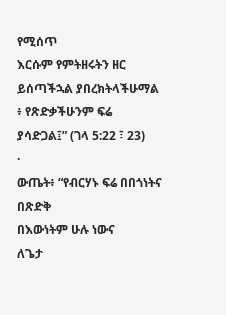የሚሰጥ
እርሱም የምትዘሩትን ዘር
ይሰጣችኋል ያበረክትላችሁማል ፥ የጽድቃችሁንም ፍሬ
ያሳድጋል፤” (ገላ 5:22 ፣ 23)
·
ውጤት፥ “የብርሃኑ ፍሬ በበጎነትና በጽድቅ
በእውነትም ሁሉ ነውና
ለጌታ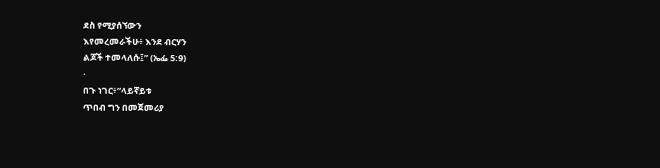ደስ የሚያሰኘውን
እየመረመራችሁ፥ እንደ ብርሃን
ልጆች ተመላለሱ፤” (ኤፌ 5:9)
·
በጉ ነገር፥“ላይኛይቱ
ጥበብ ግን በመጀመሪያ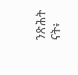ንጽሕት ናት፥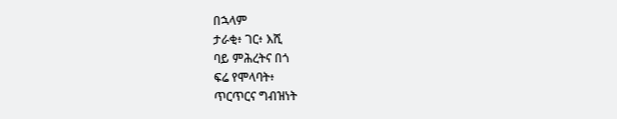በኋላም
ታራቂ፥ ገር፥ እሺ
ባይ ምሕረትና በጎ
ፍሬ የሞላባት፥
ጥርጥርና ግብዝነት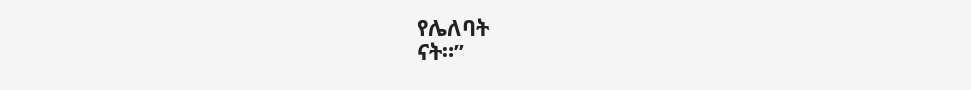የሌለባት
ናት።”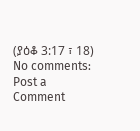(ያዕቆ 3:17 ፣ 18)
No comments:
Post a Comment